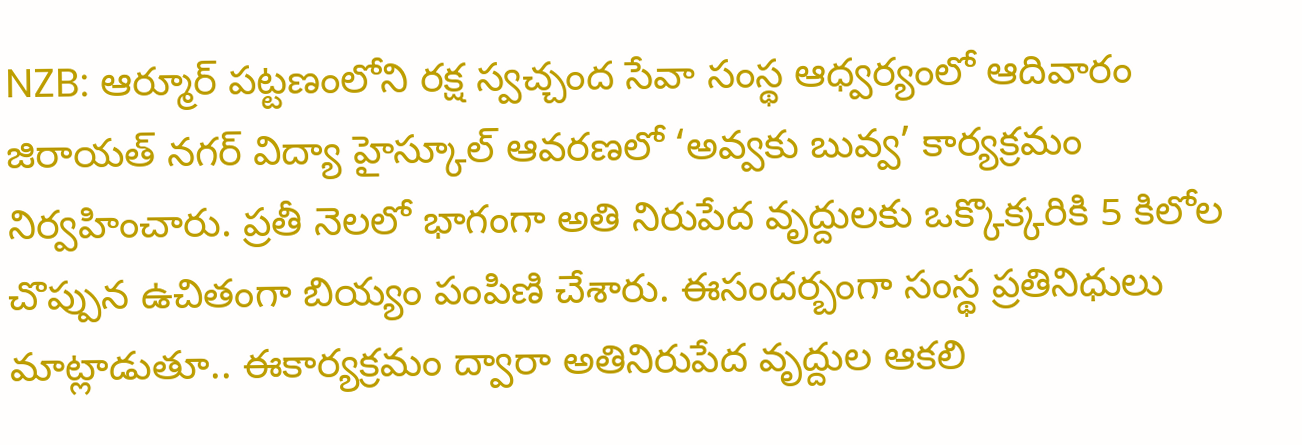NZB: ఆర్మూర్ పట్టణంలోని రక్ష స్వచ్చంద సేవా సంస్థ ఆధ్వర్యంలో ఆదివారం జిరాయత్ నగర్ విద్యా హైస్కూల్ ఆవరణలో ‘అవ్వకు బువ్వ’ కార్యక్రమం నిర్వహించారు. ప్రతీ నెలలో భాగంగా అతి నిరుపేద వృద్దులకు ఒక్కొక్కరికి 5 కిలోల చొప్పున ఉచితంగా బియ్యం పంపిణి చేశారు. ఈసందర్బంగా సంస్థ ప్రతినిధులు మాట్లాడుతూ.. ఈకార్యక్రమం ద్వారా అతినిరుపేద వృద్దుల ఆకలి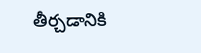తీర్చడానికి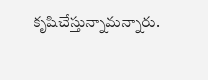కృషిచేస్తున్నామన్నారు.